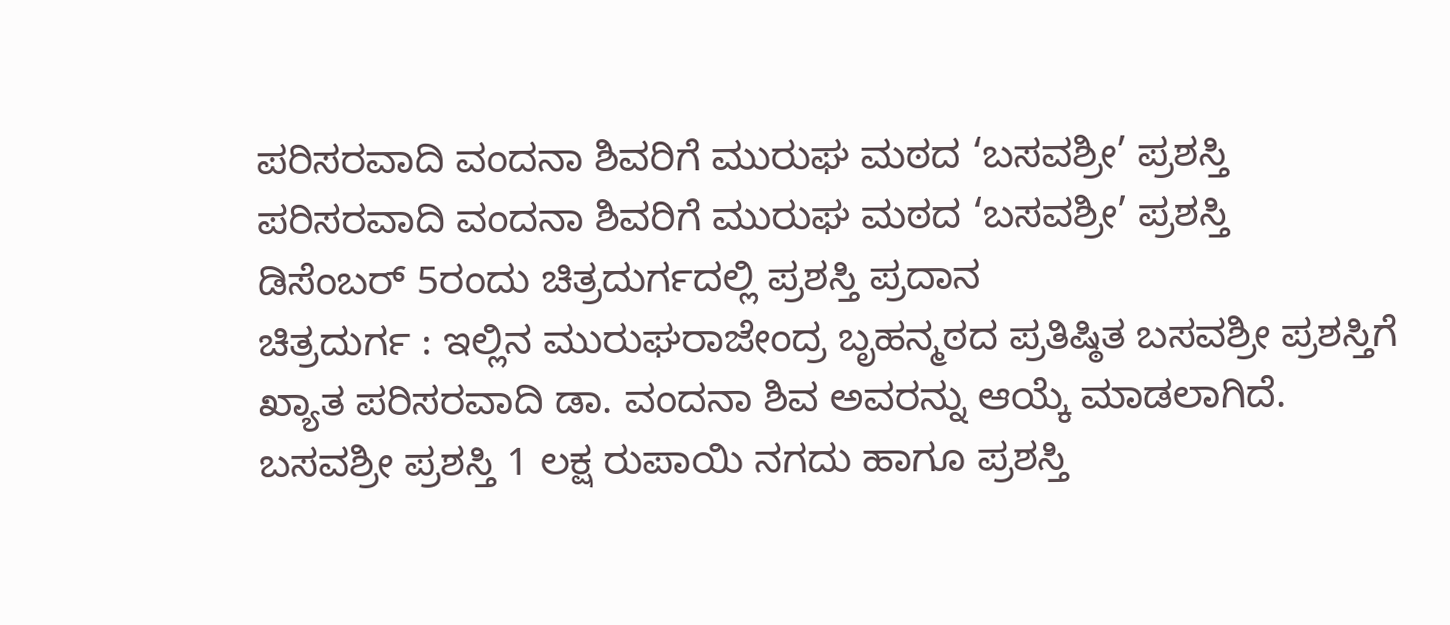ಪರಿಸರವಾದಿ ವಂದನಾ ಶಿವರಿಗೆ ಮುರುಘ ಮಠದ ‘ಬಸವಶ್ರೀ’ ಪ್ರಶಸ್ತಿ
ಪರಿಸರವಾದಿ ವಂದನಾ ಶಿವರಿಗೆ ಮುರುಘ ಮಠದ ‘ಬಸವಶ್ರೀ’ ಪ್ರಶಸ್ತಿ
ಡಿಸೆಂಬರ್ 5ರಂದು ಚಿತ್ರದುರ್ಗದಲ್ಲಿ ಪ್ರಶಸ್ತಿ ಪ್ರದಾನ
ಚಿತ್ರದುರ್ಗ : ಇಲ್ಲಿನ ಮುರುಘರಾಜೇಂದ್ರ ಬೃಹನ್ಮಠದ ಪ್ರತಿಷ್ಠಿತ ಬಸವಶ್ರೀ ಪ್ರಶಸ್ತಿಗೆ ಖ್ಯಾತ ಪರಿಸರವಾದಿ ಡಾ. ವಂದನಾ ಶಿವ ಅವರನ್ನು ಆಯ್ಕೆ ಮಾಡಲಾಗಿದೆ.
ಬಸವಶ್ರೀ ಪ್ರಶಸ್ತಿ 1 ಲಕ್ಷ ರುಪಾಯಿ ನಗದು ಹಾಗೂ ಪ್ರಶಸ್ತಿ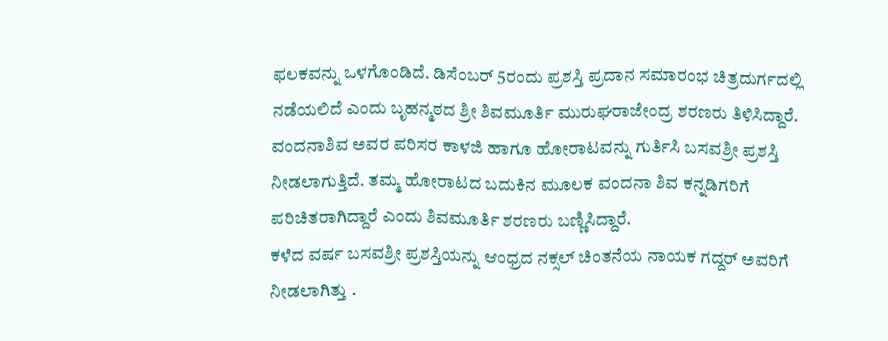ಫಲಕವನ್ನು ಒಳಗೊಂಡಿದೆ. ಡಿಸೆಂಬರ್ 5ರಂದು ಪ್ರಶಸ್ತಿ ಪ್ರದಾನ ಸಮಾರಂಭ ಚಿತ್ರದುರ್ಗದಲ್ಲಿ ನಡೆಯಲಿದೆ ಎಂದು ಬೃಹನ್ಮಠದ ಶ್ರೀ ಶಿವಮೂರ್ತಿ ಮುರುಘರಾಜೇಂದ್ರ ಶರಣರು ತಿಳಿಸಿದ್ದಾರೆ.
ವಂದನಾಶಿವ ಅವರ ಪರಿಸರ ಕಾಳಜಿ ಹಾಗೂ ಹೋರಾಟವನ್ನು ಗುರ್ತಿಸಿ ಬಸವಶ್ರೀ ಪ್ರಶಸ್ತಿ ನೀಡಲಾಗುತ್ತಿದೆ. ತಮ್ಮ ಹೋರಾಟದ ಬದುಕಿನ ಮೂಲಕ ವಂದನಾ ಶಿವ ಕನ್ನಡಿಗರಿಗೆ ಪರಿಚಿತರಾಗಿದ್ದಾರೆ ಎಂದು ಶಿವಮೂರ್ತಿ ಶರಣರು ಬಣ್ಣಿಸಿದ್ದಾರೆ.
ಕಳೆದ ವರ್ಷ ಬಸವಶ್ರೀ ಪ್ರಶಸ್ತಿಯನ್ನು ಆಂಧ್ರದ ನಕ್ಸಲ್ ಚಿಂತನೆಯ ನಾಯಕ ಗದ್ದರ್ ಅವರಿಗೆ ನೀಡಲಾಗಿತ್ತು .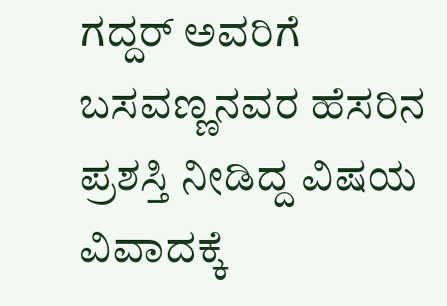ಗದ್ದರ್ ಅವರಿಗೆ ಬಸವಣ್ಣನವರ ಹೆಸರಿನ ಪ್ರಶಸ್ತಿ ನೀಡಿದ್ದ ವಿಷಯ ವಿವಾದಕ್ಕೆ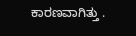ಕಾರಣವಾಗಿತ್ತು .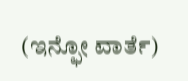(ಇನ್ಫೋ ವಾರ್ತೆ)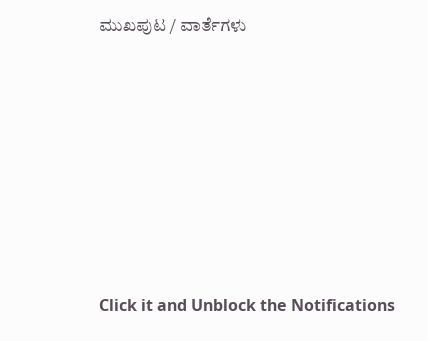ಮುಖಪುಟ / ವಾರ್ತೆಗಳು












Click it and Unblock the Notifications